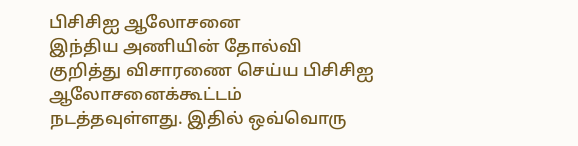பிசிசிஐ ஆலோசனை
இந்திய அணியின் தோல்வி குறித்து விசாரணை செய்ய பிசிசிஐ ஆலோசனைக்கூட்டம் நடத்தவுள்ளது. இதில் ஒவ்வொரு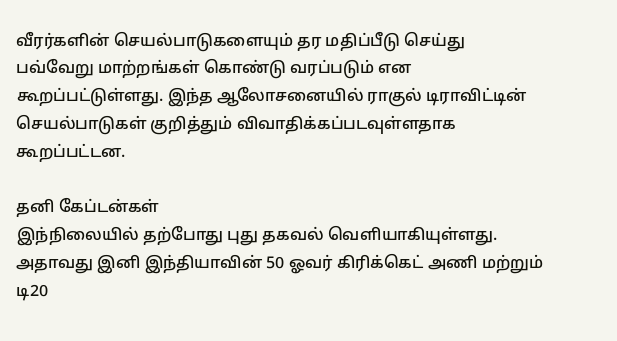வீரர்களின் செயல்பாடுகளையும் தர மதிப்பீடு செய்து பவ்வேறு மாற்றங்கள் கொண்டு வரப்படும் என கூறப்பட்டுள்ளது. இந்த ஆலோசனையில் ராகுல் டிராவிட்டின் செயல்பாடுகள் குறித்தும் விவாதிக்கப்படவுள்ளதாக கூறப்பட்டன.

தனி கேப்டன்கள்
இந்நிலையில் தற்போது புது தகவல் வெளியாகியுள்ளது. அதாவது இனி இந்தியாவின் 50 ஓவர் கிரிக்கெட் அணி மற்றும் டி20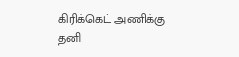கிரிக்கெட் அணிக்கு தனி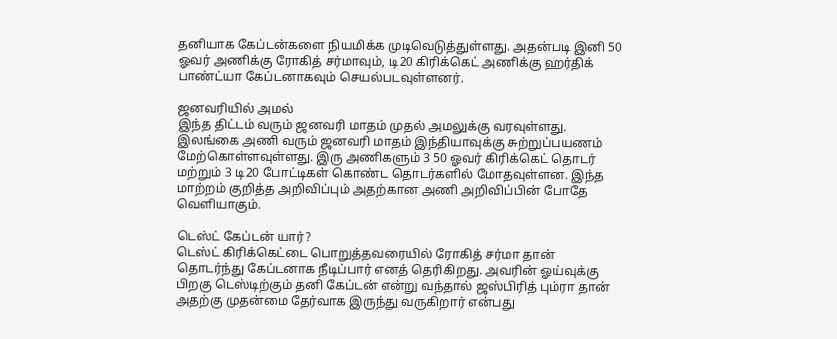தனியாக கேப்டன்களை நியமிக்க முடிவெடுத்துள்ளது. அதன்படி இனி 50 ஓவர் அணிக்கு ரோகித் சர்மாவும், டி20 கிரிக்கெட் அணிக்கு ஹர்திக் பாண்ட்யா கேப்டனாகவும் செயல்படவுள்ளனர்.

ஜனவரியில் அமல்
இந்த திட்டம் வரும் ஜனவரி மாதம் முதல் அமலுக்கு வரவுள்ளது. இலங்கை அணி வரும் ஜனவரி மாதம் இந்தியாவுக்கு சுற்றுப்பயணம் மேற்கொள்ளவுள்ளது. இரு அணிகளும் 3 50 ஓவர் கிரிக்கெட் தொடர் மற்றும் 3 டி20 போட்டிகள் கொண்ட தொடர்களில் மோதவுள்ளன. இந்த மாற்றம் குறித்த அறிவிப்பும் அதற்கான அணி அறிவிப்பின் போதே வெளியாகும்.

டெஸ்ட் கேப்டன் யார்?
டெஸ்ட் கிரிக்கெட்டை பொறுத்தவரையில் ரோகித் சர்மா தான் தொடர்ந்து கேப்டனாக நீடிப்பார் எனத் தெரிகிறது. அவரின் ஓய்வுக்கு பிறகு டெஸ்டிற்கும் தனி கேப்டன் என்று வந்தால் ஜஸ்பிரித் பும்ரா தான் அதற்கு முதன்மை தேர்வாக இருந்து வருகிறார் என்பது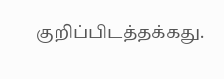குறிப்பிடத்தக்கது.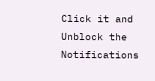Click it and Unblock the Notifications